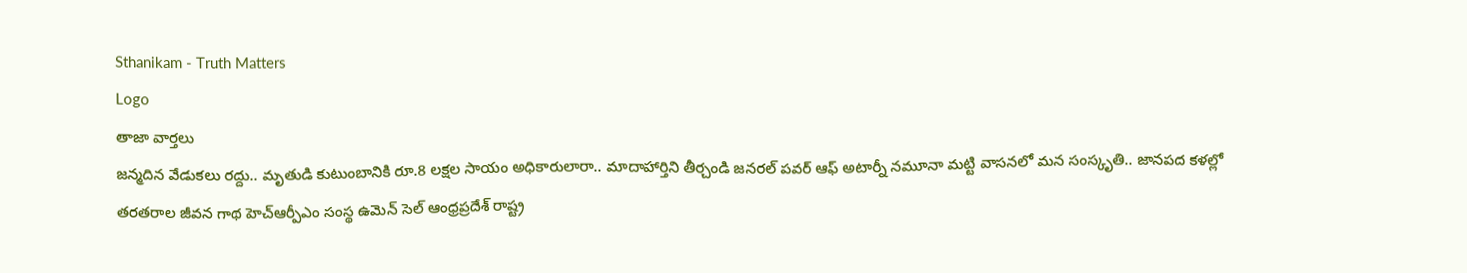Sthanikam - Truth Matters
Logo
తాజా వార్తలు
జన్మదిన వేడుకలు రద్దు.. మృతుడి కుటుంబానికి రూ.8 లక్షల సాయం అధికారులారా.. మాదాహార్తిని తీర్చండి జనరల్ పవర్ ఆఫ్ అటార్నీ నమూనా మట్టి వాసనలో మన సంస్కృతి.. జానపద కళల్లో తరతరాల జీవన గాథ హెచ్ఆర్పీఎం సంస్థ ఉమెన్ సెల్ ఆంధ్రప్రదేశ్ రాష్ట్ర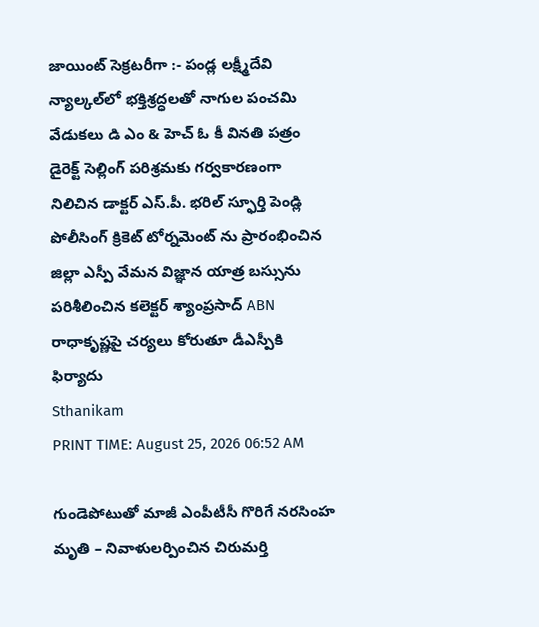జాయింట్ సెక్రటరీగా :- పండ్ల లక్ష్మీదేవి న్యాల్కల్‌లో భక్తిశ్రద్ధలతో నాగుల పంచమి వేడుకలు డి ఎం & హెచ్ ఓ కీ వినతి పత్రం డైరెక్ట్ సెల్లింగ్ పరిశ్రమకు గర్వకారణంగా నిలిచిన డాక్టర్ ఎస్.పీ. భరిల్ స్ఫూర్తి పెండ్లి పోలీసింగ్ క్రికెట్ టోర్నమెంట్ ను ప్రారంభించిన జిల్లా ఎస్పీ వేమన విజ్ఞాన యాత్ర బస్సును పరిశీలించిన కలెక్టర్ శ్యాంప్రసాద్ ABN రాధాకృష్ణపై చర్యలు కోరుతూ డీఎస్పీకి ఫిర్యాదు
Sthanikam
PRINT TIME: August 25, 2026 06:52 AM

గుండెపోటుతో మాజీ ఎంపీటీసీ గొరిగే నరసింహ మృతి – నివాళులర్పించిన చిరుమర్తి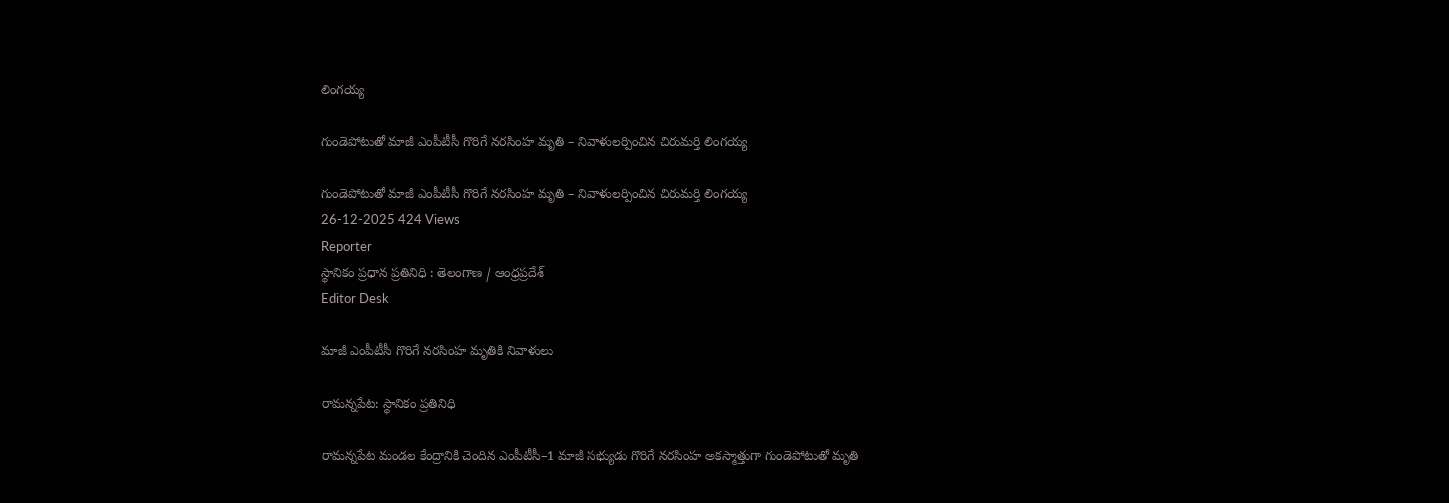లింగయ్య

గుండెపోటుతో మాజీ ఎంపీటీసీ గొరిగే నరసింహ మృతి – నివాళులర్పించిన చిరుమర్తి లింగయ్య

గుండెపోటుతో మాజీ ఎంపీటీసీ గొరిగే నరసింహ మృతి – నివాళులర్పించిన చిరుమర్తి లింగయ్య
26-12-2025 424 Views
Reporter
స్థానికం ప్రధాన ప్రతినిధి : తెలంగాణ / ఆంధ్రప్రదేశ్
Editor Desk

మాజీ ఎంపీటీసీ గొరిగే నరసింహ మృతికి నివాళులు

రామన్నపేట: స్థానికం ప్రతినిధి

రామన్నపేట మండల కేంద్రానికి చెందిన ఎంపీటీసీ–1 మాజీ సభ్యుడు గొరిగే నరసింహ అకస్మాత్తుగా గుండెపోటుతో మృతి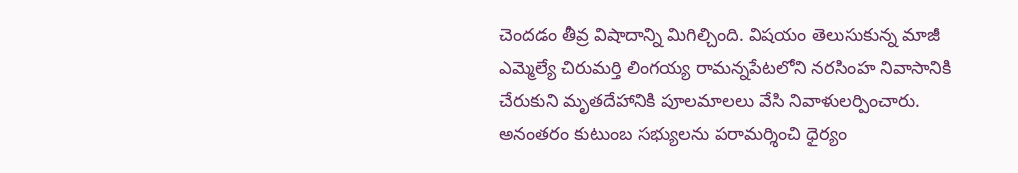చెందడం తీవ్ర విషాదాన్ని మిగిల్చింది. విషయం తెలుసుకున్న మాజీ ఎమ్మెల్యే చిరుమర్తి లింగయ్య రామన్నపేటలోని నరసింహ నివాసానికి చేరుకుని మృతదేహానికి పూలమాలలు వేసి నివాళులర్పించారు. అనంతరం కుటుంబ సభ్యులను పరామర్శించి ధైర్యం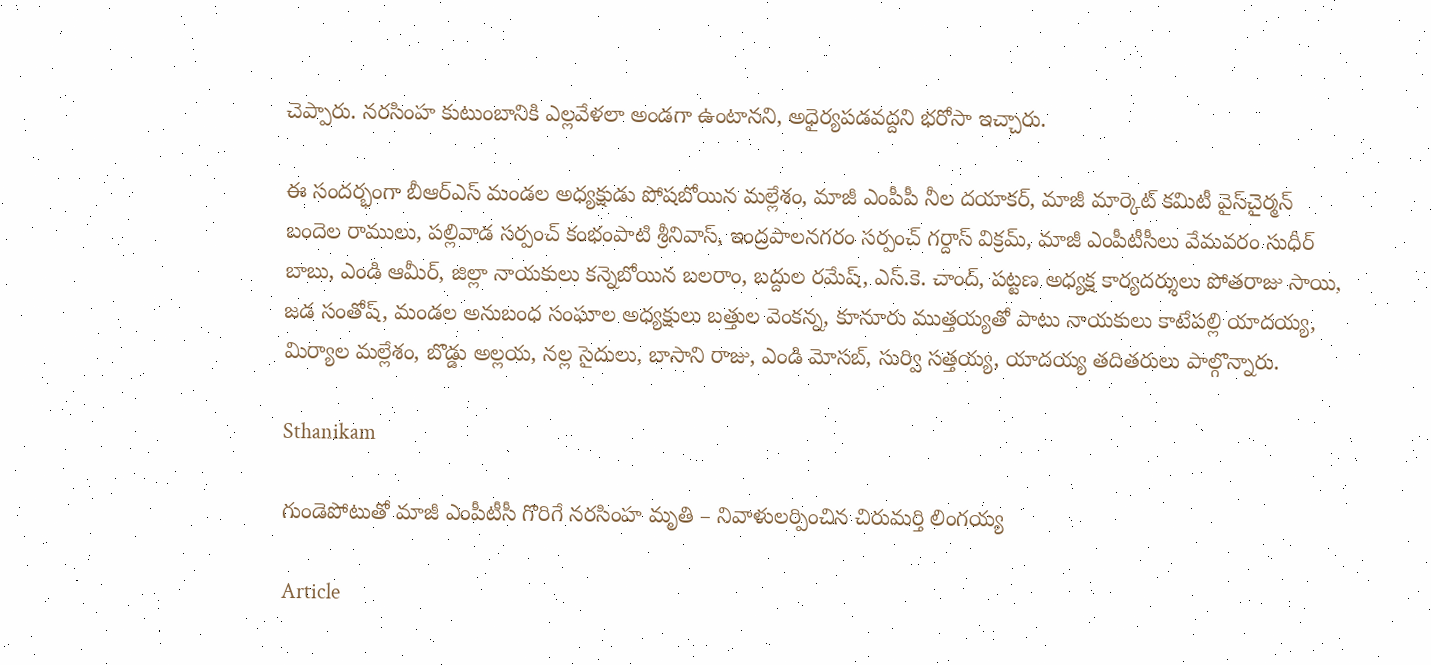చెప్పారు. నరసింహ కుటుంబానికి ఎల్లవేళలా అండగా ఉంటానని, అధైర్యపడవద్దని భరోసా ఇచ్చారు.

ఈ సందర్భంగా బీఆర్ఎస్ మండల అధ్యక్షుడు పోషబోయిన మల్లేశం, మాజీ ఎంపీపీ నీల దయాకర్, మాజీ మార్కెట్ కమిటీ వైస్‌చైర్మన్ బందెల రాములు, పల్లివాడ సర్పంచ్ కంభంపాటి శ్రీనివాస్, ఇంద్రపాలనగరం సర్పంచ్ గర్దాస్ విక్రమ్, మాజీ ఎంపీటీసీలు వేమవరం సుధీర్ బాబు, ఎండి ఆమీర్, జిల్లా నాయకులు కన్నెబోయిన బలరాం, బద్దుల రమేష్, ఎస్.కె. చాంద్, పట్టణ అధ్యక్ష కార్యదర్శులు పోతరాజు సాయి, జడ సంతోష్, మండల అనుబంధ సంఘాల అధ్యక్షులు బత్తుల వెంకన్న, కూనూరు ముత్తయ్యతో పాటు నాయకులు కాటేపల్లి యాదయ్య, మిర్యాల మల్లేశం, బొడ్డు అల్లయ, నల్ల సైదులు, బాసాని రాజు, ఎండి మోసబ్, సుర్వి సత్తయ్య, యాదయ్య తదితరులు పాల్గొన్నారు.

Sthanikam

గుండెపోటుతో మాజీ ఎంపీటీసీ గొరిగే నరసింహ మృతి – నివాళులర్పించిన చిరుమర్తి లింగయ్య

Article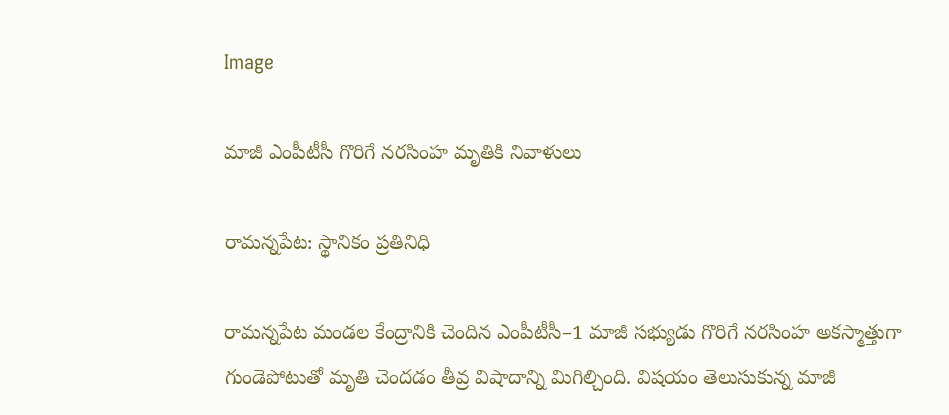Image

మాజీ ఎంపీటీసీ గొరిగే నరసింహ మృతికి నివాళులు

రామన్నపేట: స్థానికం ప్రతినిధి

రామన్నపేట మండల కేంద్రానికి చెందిన ఎంపీటీసీ–1 మాజీ సభ్యుడు గొరిగే నరసింహ అకస్మాత్తుగా గుండెపోటుతో మృతి చెందడం తీవ్ర విషాదాన్ని మిగిల్చింది. విషయం తెలుసుకున్న మాజీ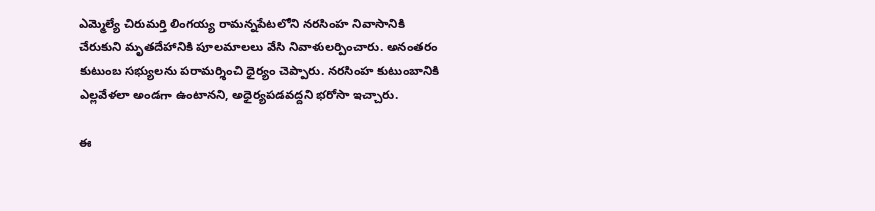ఎమ్మెల్యే చిరుమర్తి లింగయ్య రామన్నపేటలోని నరసింహ నివాసానికి చేరుకుని మృతదేహానికి పూలమాలలు వేసి నివాళులర్పించారు. అనంతరం కుటుంబ సభ్యులను పరామర్శించి ధైర్యం చెప్పారు. నరసింహ కుటుంబానికి ఎల్లవేళలా అండగా ఉంటానని, అధైర్యపడవద్దని భరోసా ఇచ్చారు.

ఈ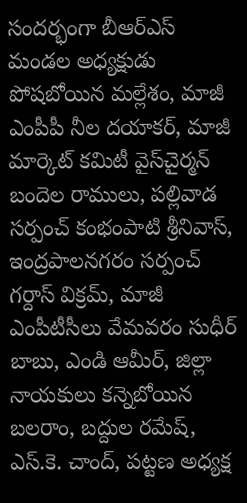సందర్భంగా బీఆర్ఎస్ మండల అధ్యక్షుడు పోషబోయిన మల్లేశం, మాజీ ఎంపీపీ నీల దయాకర్, మాజీ మార్కెట్ కమిటీ వైస్‌చైర్మన్ బందెల రాములు, పల్లివాడ సర్పంచ్ కంభంపాటి శ్రీనివాస్, ఇంద్రపాలనగరం సర్పంచ్ గర్దాస్ విక్రమ్, మాజీ ఎంపీటీసీలు వేమవరం సుధీర్ బాబు, ఎండి ఆమీర్, జిల్లా నాయకులు కన్నెబోయిన బలరాం, బద్దుల రమేష్, ఎస్.కె. చాంద్, పట్టణ అధ్యక్ష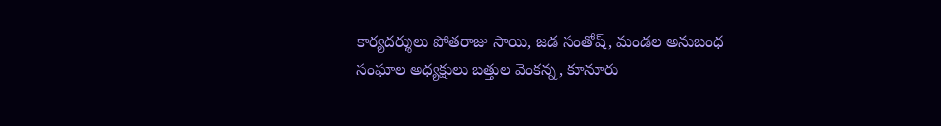కార్యదర్శులు పోతరాజు సాయి, జడ సంతోష్, మండల అనుబంధ సంఘాల అధ్యక్షులు బత్తుల వెంకన్న, కూనూరు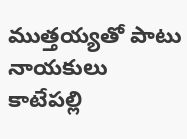ముత్తయ్యతో పాటు నాయకులు కాటేపల్లి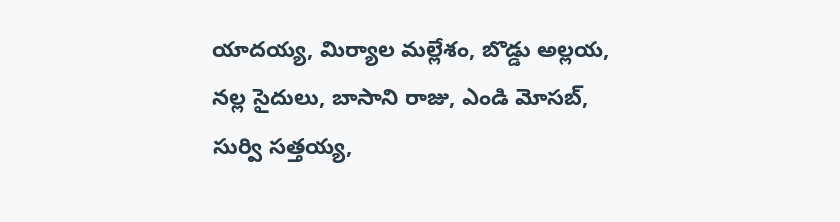యాదయ్య, మిర్యాల మల్లేశం, బొడ్డు అల్లయ, నల్ల సైదులు, బాసాని రాజు, ఎండి మోసబ్, సుర్వి సత్తయ్య,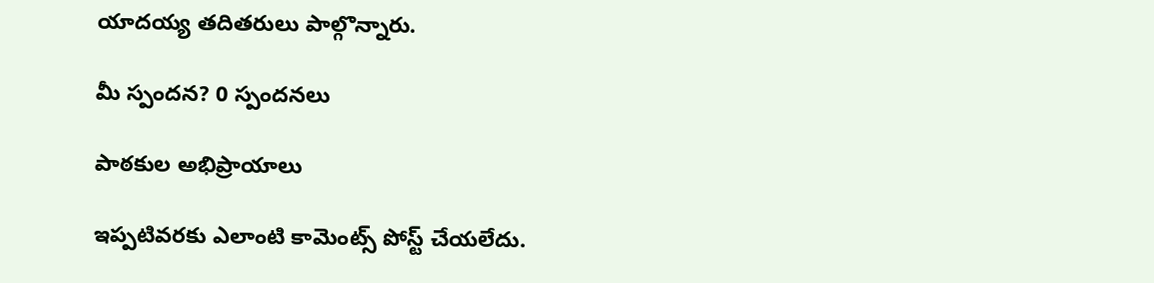యాదయ్య తదితరులు పాల్గొన్నారు.

మీ స్పందన? 0 స్పందనలు

పాఠకుల అభిప్రాయాలు

ఇప్పటివరకు ఎలాంటి కామెంట్స్ పోస్ట్ చేయలేదు.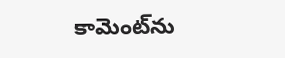కామెంట్‌ను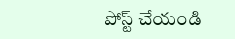పోస్ట్ చేయండి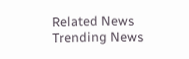Related News
Trending News